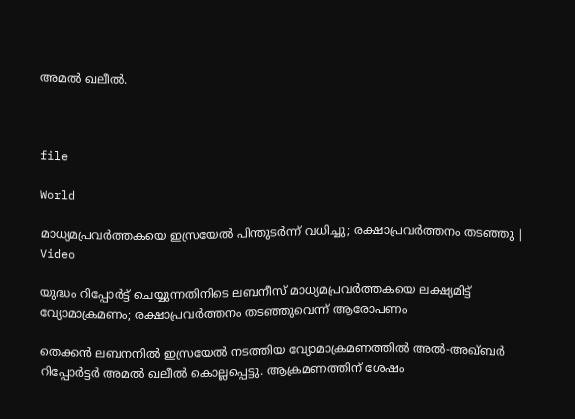അമൽ ഖലീൽ.



file

World

മാധ്യമപ്രവർത്തകയെ ഇസ്രയേൽ പിന്തുടർന്ന് വധിച്ചു; രക്ഷാപ്രവർത്തനം തടഞ്ഞു | Video

യുദ്ധം റിപ്പോർട്ട് ചെയ്യുന്നതിനിടെ ലബനീസ് മാധ്യമപ്രവർത്തകയെ ലക്ഷ്യമിട്ട് വ്യോമാക്രമണം; രക്ഷാപ്രവർത്തനം തടഞ്ഞുവെന്ന് ആരോപണം

തെക്കൻ ലബനനിൽ ഇസ്രയേൽ നടത്തിയ വ്യോമാക്രമണത്തിൽ അൽ-അഖ്ബർ റിപ്പോർട്ടർ അമൽ ഖലീൽ കൊല്ലപ്പെട്ടു. ആക്രമണത്തിന് ശേഷം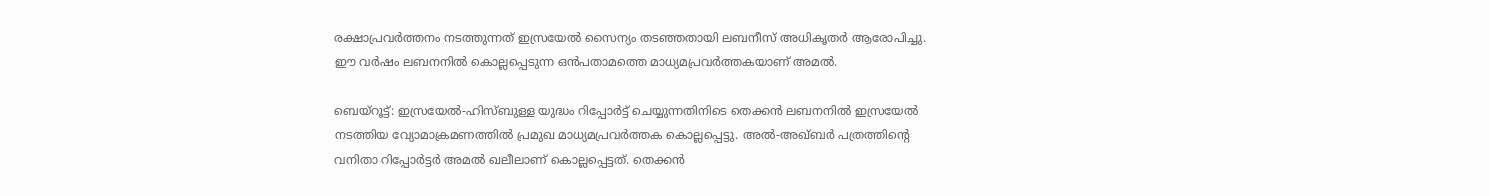രക്ഷാപ്രവർത്തനം നടത്തുന്നത് ഇസ്രയേൽ സൈന്യം തടഞ്ഞതായി ലബനീസ് അധികൃതർ ആരോപിച്ചു. ഈ വർഷം ലബനനിൽ കൊല്ലപ്പെടുന്ന ഒൻപതാമത്തെ മാധ്യമപ്രവർത്തകയാണ് അമൽ.

ബെയ്റൂട്ട്: ഇസ്രയേൽ-ഹിസ്ബുള്ള യുദ്ധം റിപ്പോർട്ട് ചെയ്യുന്നതിനിടെ തെക്കൻ ലബനനിൽ ഇസ്രയേൽ നടത്തിയ വ്യോമാക്രമണത്തിൽ പ്രമുഖ മാധ്യമപ്രവർത്തക കൊല്ലപ്പെട്ടു. അൽ-അഖ്ബർ പത്രത്തിന്‍റെ വനിതാ റിപ്പോർട്ടർ അമൽ ഖലീലാണ് കൊല്ലപ്പെട്ടത്. തെക്കൻ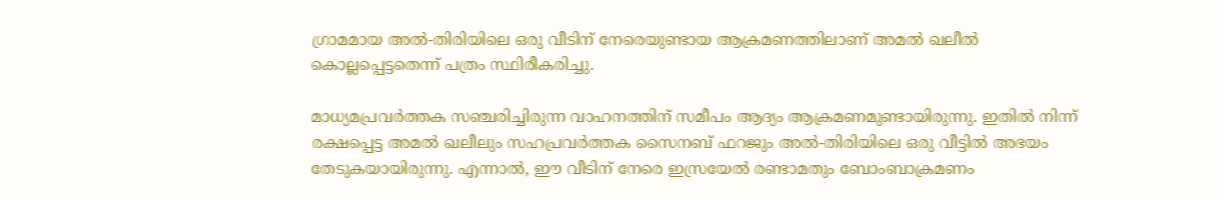ഗ്രാമമായ അൽ-തിരിയിലെ ഒരു വീടിന് നേരെയുണ്ടായ ആക്രമണത്തിലാണ് അമൽ ഖലീൽ കൊല്ലപ്പെട്ടതെന്ന് പത്രം സ്ഥിരീകരിച്ചു.

മാധ്യമപ്രവർത്തക സഞ്ചരിച്ചിരുന്ന വാഹനത്തിന് സമീപം ആദ്യം ആക്രമണമുണ്ടായിരുന്നു. ഇതിൽ നിന്ന് രക്ഷപ്പെട്ട അമൽ ഖലീലും സഹപ്രവർത്തക സൈനബ് ഫറജും അൽ-തിരിയിലെ ഒരു വീട്ടിൽ അഭയം തേടുകയായിരുന്നു. എന്നാൽ, ഈ വീടിന് നേരെ ഇസ്രയേൽ രണ്ടാമതും ബോംബാക്രമണം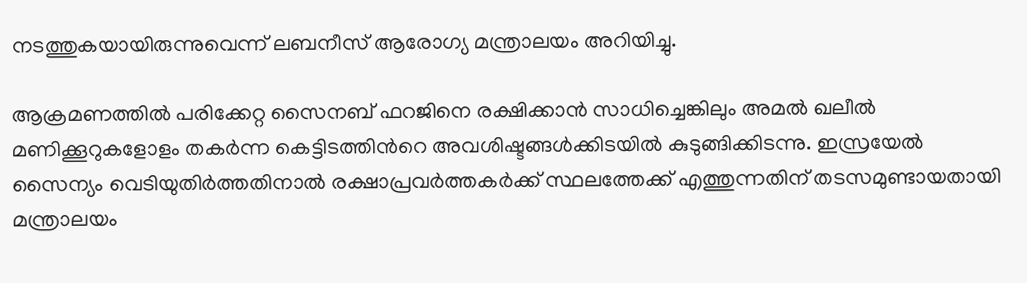നടത്തുകയായിരുന്നുവെന്ന് ലബനീസ് ആരോഗ്യ മന്ത്രാലയം അറിയിച്ചു.

ആക്രമണത്തിൽ പരിക്കേറ്റ സൈനബ് ഫറജിനെ രക്ഷിക്കാൻ സാധിച്ചെങ്കിലും അമൽ ഖലീൽ മണിക്കൂറുകളോളം തകർന്ന കെട്ടിടത്തിന്‍റെ അവശിഷ്ടങ്ങൾക്കിടയിൽ കുടുങ്ങിക്കിടന്നു. ഇസ്രയേൽ സൈന്യം വെടിയുതിർത്തതിനാൽ രക്ഷാപ്രവർത്തകർക്ക് സ്ഥലത്തേക്ക് എത്തുന്നതിന് തടസമുണ്ടായതായി മന്ത്രാലയം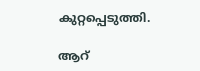കുറ്റപ്പെടുത്തി.

ആറ്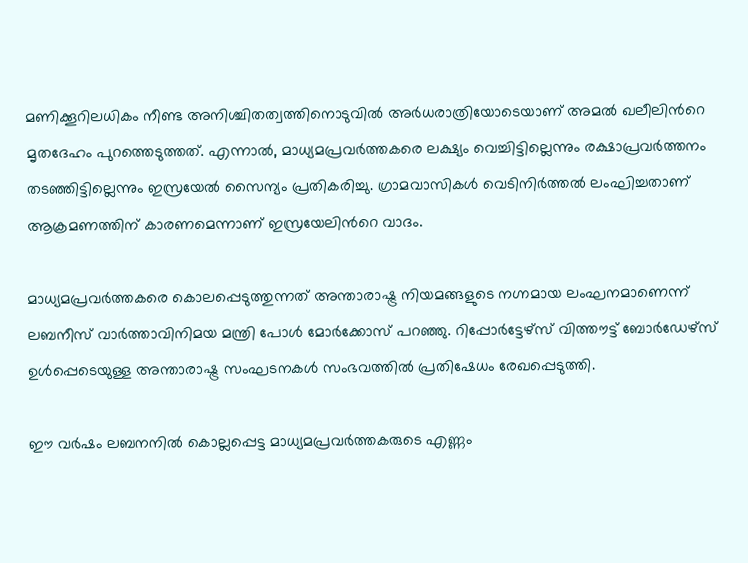മണിക്കൂറിലധികം നീണ്ട അനിശ്ചിതത്വത്തിനൊടുവിൽ അർധരാത്രിയോടെയാണ് അമൽ ഖലീലിന്‍റെ മൃതദേഹം പുറത്തെടുത്തത്. എന്നാൽ, മാധ്യമപ്രവർത്തകരെ ലക്ഷ്യം വെച്ചിട്ടില്ലെന്നും രക്ഷാപ്രവർത്തനം തടഞ്ഞിട്ടില്ലെന്നും ഇസ്രയേൽ സൈന്യം പ്രതികരിച്ചു. ഗ്രാമവാസികൾ വെടിനിർത്തൽ ലംഘിച്ചതാണ് ആക്രമണത്തിന് കാരണമെന്നാണ് ഇസ്രയേലിന്‍റെ വാദം.

മാധ്യമപ്രവർത്തകരെ കൊലപ്പെടുത്തുന്നത് അന്താരാഷ്ട്ര നിയമങ്ങളുടെ നഗ്നമായ ലംഘനമാണെന്ന് ലബനീസ് വാർത്താവിനിമയ മന്ത്രി പോൾ മോർക്കോസ് പറഞ്ഞു. റിപ്പോർട്ടേഴ്സ് വിത്തൗട്ട് ബോർഡേഴ്സ് ഉൾപ്പെടെയുള്ള അന്താരാഷ്ട്ര സംഘടനകൾ സംഭവത്തിൽ പ്രതിഷേധം രേഖപ്പെടുത്തി.

ഈ വർഷം ലബനനിൽ കൊല്ലപ്പെട്ട മാധ്യമപ്രവർത്തകരുടെ എണ്ണം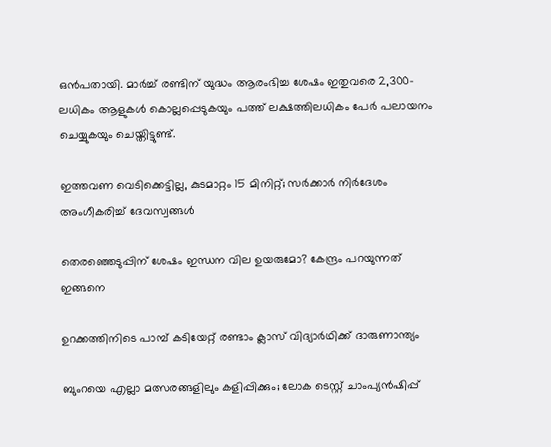ഒൻപതായി. മാർച്ച് രണ്ടിന് യുദ്ധം ആരംഭിച്ച ശേഷം ഇതുവരെ 2,300-ലധികം ആളുകൾ കൊല്ലപ്പെടുകയും പത്ത് ലക്ഷത്തിലധികം പേർ പലായനം ചെയ്യുകയും ചെയ്തിട്ടുണ്ട്.

ഇത്തവണ വെടിക്കെട്ടില്ല, കുടമാറ്റം 15 മിനിറ്റ്; സർക്കാർ നിർദേശം അംഗീകരിച്ച് ദേവസ്വങ്ങൾ

തെരഞ്ഞെടുപ്പിന് ശേഷം ഇന്ധന വില ഉയരുമോ? കേന്ദ്രം പറയുന്നത് ഇങ്ങനെ

ഉറക്കത്തിനിടെ പാമ്പ് കടിയേറ്റ് രണ്ടാം ക്ലാസ് വിദ്യാർഥിക്ക് ദാരുണാന്ത‍്യം

ബുംറയെ എല്ലാ മത്സരങ്ങളിലും കളിപ്പിക്കും; ലോക ടെസ്റ്റ് ചാംപ‍്യൻഷിപ്പ്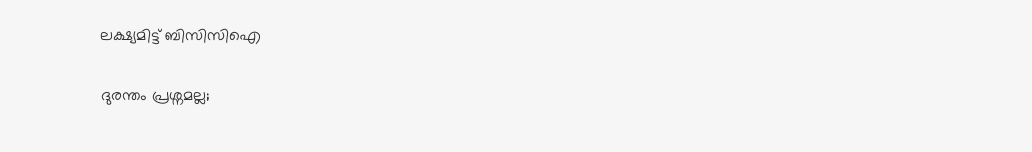ലക്ഷ‍്യമിട്ട് ബിസിസിഐ

ദുരന്തം പ്രശ്നമല്ല;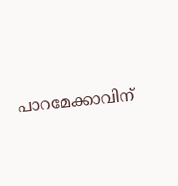പാറമേക്കാവിന്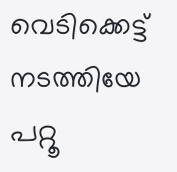വെടിക്കെട്ട് നടത്തിയേ പറ്റൂ